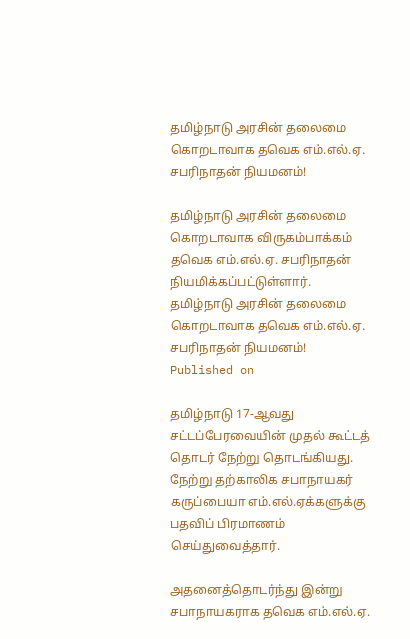தமிழ்நாடு அரசின் தலைமை கொறடாவாக தவெக எம்.எல்.ஏ. சபரிநாதன் நியமனம்!

தமிழ்நாடு அரசின் தலைமை கொறடாவாக விருகம்பாக்கம் தவெக எம்.எல்.ஏ. சபரிநாதன் நியமிக்கப்பட்டுள்ளார்.
தமிழ்நாடு அரசின் தலைமை கொறடாவாக தவெக எம்.எல்.ஏ. சபரிநாதன் நியமனம்!
Published on

தமிழ்நாடு 17-ஆவது சட்டப்பேரவையின் முதல் கூட்டத் தொடர் நேற்று தொடங்கியது. நேற்று தற்காலிக சபாநாயகர் கருப்பையா எம்.எல்.ஏக்களுக்கு பதவிப் பிரமாணம் செய்துவைத்தார்.

அதனைத்தொடர்ந்து இன்று சபாநாயகராக தவெக எம்.எல்.ஏ.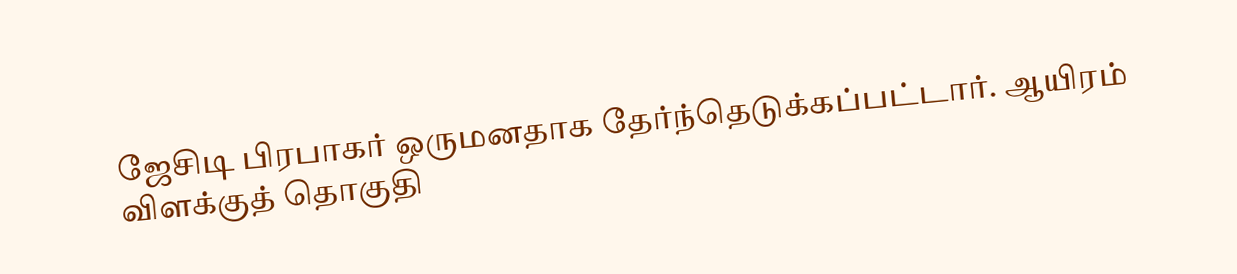ஜேசிடி பிரபாகர் ஒருமனதாக தேர்ந்தெடுக்கப்பட்டார். ஆயிரம் விளக்குத் தொகுதி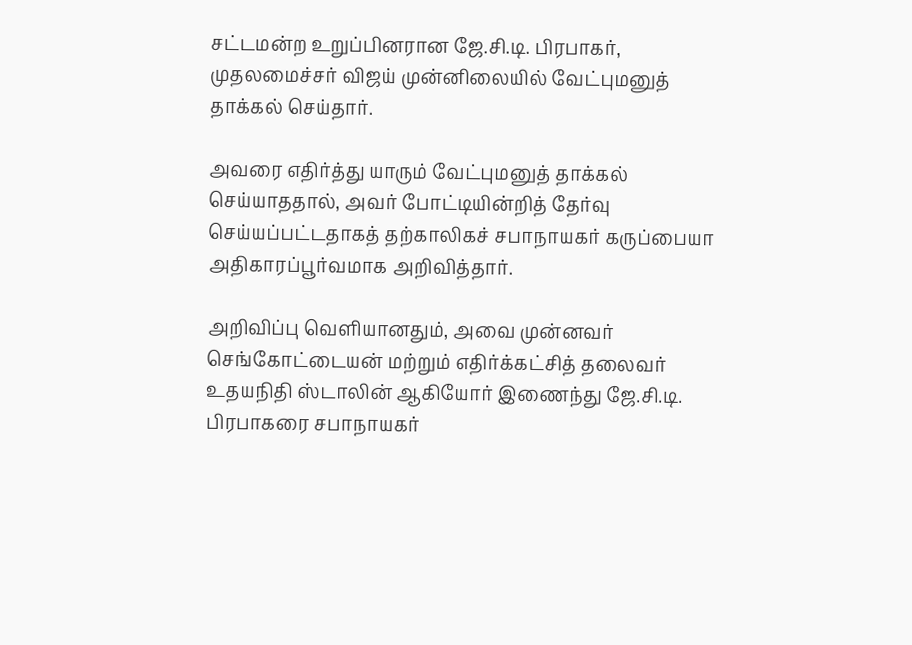சட்டமன்ற உறுப்பினரான ஜே.சி.டி. பிரபாகர், முதலமைச்சர் விஜய் முன்னிலையில் வேட்புமனுத் தாக்கல் செய்தார்.

அவரை எதிர்த்து யாரும் வேட்புமனுத் தாக்கல் செய்யாததால், அவர் போட்டியின்றித் தேர்வு செய்யப்பட்டதாகத் தற்காலிகச் சபாநாயகர் கருப்பையா அதிகாரப்பூர்வமாக அறிவித்தார்.

அறிவிப்பு வெளியானதும், அவை முன்னவர் செங்கோட்டையன் மற்றும் எதிர்க்கட்சித் தலைவர் உதயநிதி ஸ்டாலின் ஆகியோர் இணைந்து ஜே.சி.டி. பிரபாகரை சபாநாயகர்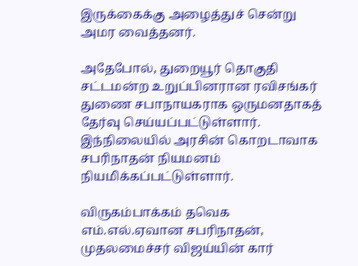இருக்கைக்கு அழைத்துச் சென்று அமர வைத்தனர்.

அதேபோல், துறையூர் தொகுதி சட்டமன்ற உறுப்பினரான ரவிசங்கர் துணை சபாநாயகராக ஒருமனதாகத் தேர்வு செய்யப்பட்டுள்ளார். இந்நிலையில் அரசின் கொறடாவாக சபரிநாதன் நியமனம் நியமிக்கப்பட்டுள்ளார்.

விருகம்பாக்கம் தவெக எம்.எல்.ஏவான சபரிநாதன், முதலமைச்சர் விஜய்யின் கார்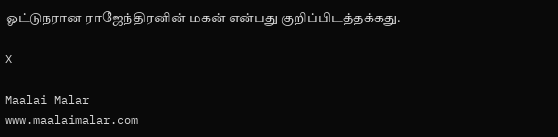ஓட்டுநரான ராஜேந்திரனின் மகன் என்பது குறிப்பிடத்தக்கது.

X

Maalai Malar
www.maalaimalar.com